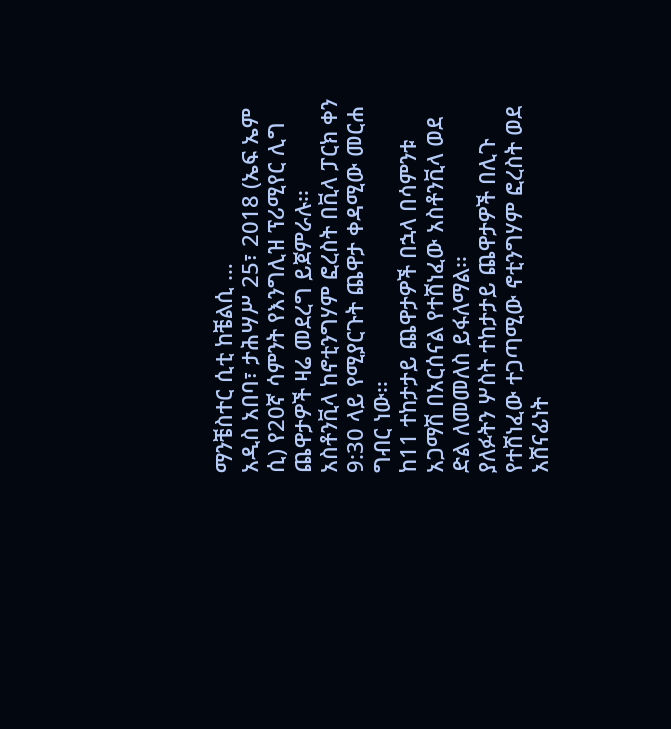ማንቼስተር ሲቲ ከቼልሲ …
አዲስ አበባ፣ ታሕሣሥ 25፣ 2018 (ኤፍ ኤም ሲ) የ20ኛ ሳምንት የእንግሊዝ ፕሪሚየር ሊግ ጨዋታዎች ዛሬ መደረግ ይጀምራሉ፡፡
አስቶንቪላ ከኖቲንግሃም ፎረስት በቪላ ፓርክ ቀን 9:30 ላይ የሚያርጉት ጨዋታ ቀዳሚው መርሐ ግብር ነው፡፡
ከ11 ተከታታይ ጨዋታዎች በኋላ በሳምንቱ አጋማሽ በአርሰናል የተሸነፈው አስቶንቪላ ወደ ድል ለመመለስ ይፋለማል፡፡
ያለፉትን ሦስት ተከታታይ ጨዋታዎች በሊጉ የተሸነፈው ተጋጣሚው ኖቲንግሃም ፎረስት ወደ አሸናፊነት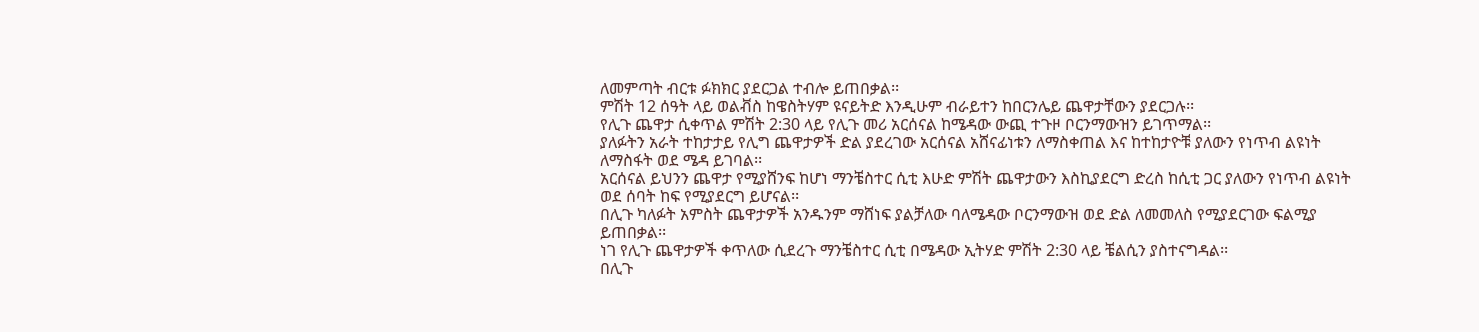ለመምጣት ብርቱ ፉክክር ያደርጋል ተብሎ ይጠበቃል፡፡
ምሽት 12 ሰዓት ላይ ወልቭስ ከዌስትሃም ዩናይትድ እንዲሁም ብራይተን ከበርንሌይ ጨዋታቸውን ያደርጋሉ፡፡
የሊጉ ጨዋታ ሲቀጥል ምሽት 2:30 ላይ የሊጉ መሪ አርሰናል ከሜዳው ውጪ ተጉዞ ቦርንማውዝን ይገጥማል፡፡
ያለፉትን አራት ተከታታይ የሊግ ጨዋታዎች ድል ያደረገው አርሰናል አሸናፊነቱን ለማስቀጠል እና ከተከታዮቹ ያለውን የነጥብ ልዩነት ለማስፋት ወደ ሜዳ ይገባል፡፡
አርሰናል ይህንን ጨዋታ የሚያሸንፍ ከሆነ ማንቼስተር ሲቲ እሁድ ምሽት ጨዋታውን እስኪያደርግ ድረስ ከሲቲ ጋር ያለውን የነጥብ ልዩነት ወደ ሰባት ከፍ የሚያደርግ ይሆናል፡፡
በሊጉ ካለፉት አምስት ጨዋታዎች አንዱንም ማሸነፍ ያልቻለው ባለሜዳው ቦርንማውዝ ወደ ድል ለመመለስ የሚያደርገው ፍልሚያ ይጠበቃል፡፡
ነገ የሊጉ ጨዋታዎች ቀጥለው ሲደረጉ ማንቼስተር ሲቲ በሜዳው ኢትሃድ ምሽት 2:30 ላይ ቼልሲን ያስተናግዳል፡፡
በሊጉ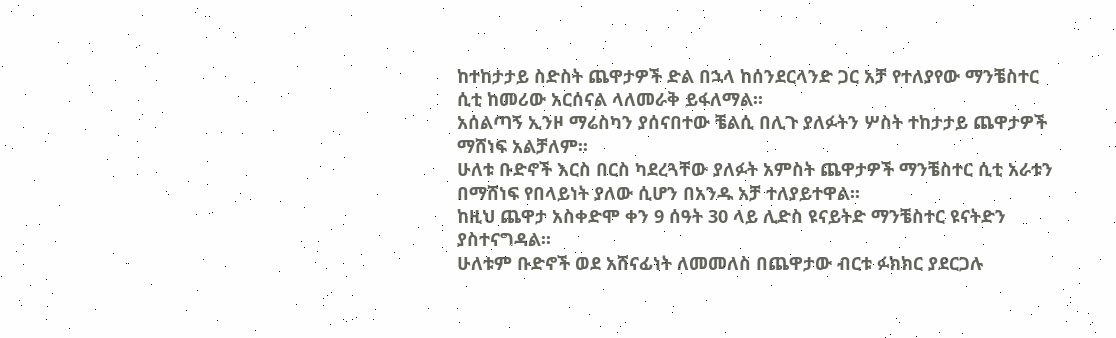ከተከታታይ ስድስት ጨዋታዎች ድል በኋላ ከሰንደርላንድ ጋር አቻ የተለያየው ማንቼስተር ሲቲ ከመሪው አርሰናል ላለመራቅ ይፋለማል፡፡
አሰልጣኝ ኢንዞ ማሬስካን ያሰናበተው ቼልሲ በሊጉ ያለፉትን ሦስት ተከታታይ ጨዋታዎች ማሸነፍ አልቻለም፡፡
ሁለቱ ቡድኖች እርስ በርስ ካደረጓቸው ያለፉት አምስት ጨዋታዎች ማንቼስተር ሲቲ አራቱን በማሸነፍ የበላይነት ያለው ሲሆን በአንዱ አቻ ተለያይተዋል፡፡
ከዚህ ጨዋታ አስቀድሞ ቀን 9 ሰዓት 30 ላይ ሊድስ ዩናይትድ ማንቼስተር ዩናትድን ያስተናግዳል፡፡
ሁለቱም ቡድኖች ወደ አሸናፊነት ለመመለስ በጨዋታው ብርቱ ፉክክር ያደርጋሉ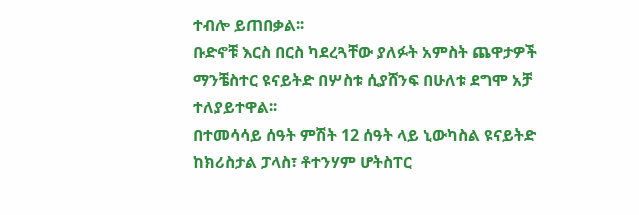ተብሎ ይጠበቃል፡፡
ቡድኖቹ እርስ በርስ ካደረጓቸው ያለፉት አምስት ጨዋታዎች ማንቼስተር ዩናይትድ በሦስቱ ሲያሸንፍ በሁለቱ ደግሞ አቻ ተለያይተዋል፡፡
በተመሳሳይ ሰዓት ምሽት 12 ሰዓት ላይ ኒውካስል ዩናይትድ ከክሪስታል ፓላስ፣ ቶተንሃም ሆትስፐር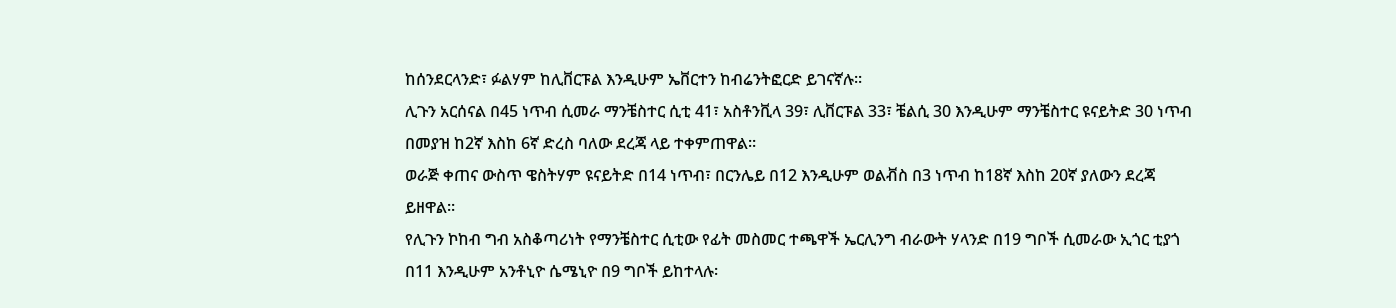ከሰንደርላንድ፣ ፉልሃም ከሊቨርፑል እንዲሁም ኤቨርተን ከብሬንትፎርድ ይገናኛሉ፡፡
ሊጉን አርሰናል በ45 ነጥብ ሲመራ ማንቼስተር ሲቲ 41፣ አስቶንቪላ 39፣ ሊቨርፑል 33፣ ቼልሲ 30 እንዲሁም ማንቼስተር ዩናይትድ 30 ነጥብ በመያዝ ከ2ኛ እስከ 6ኛ ድረስ ባለው ደረጃ ላይ ተቀምጠዋል።
ወራጅ ቀጠና ውስጥ ዌስትሃም ዩናይትድ በ14 ነጥብ፣ በርንሌይ በ12 እንዲሁም ወልቭስ በ3 ነጥብ ከ18ኛ እስከ 20ኛ ያለውን ደረጃ ይዘዋል።
የሊጉን ኮከብ ግብ አስቆጣሪነት የማንቼስተር ሲቲው የፊት መስመር ተጫዋች ኤርሊንግ ብራውት ሃላንድ በ19 ግቦች ሲመራው ኢጎር ቲያጎ በ11 እንዲሁም አንቶኒዮ ሴሜኒዮ በ9 ግቦች ይከተላሉ፡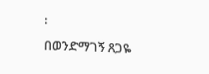፡
በወንድማገኝ ጸጋዬ